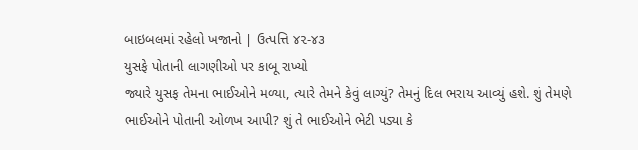બાઇબલમાં રહેલો ખજાનો | ઉત્પત્તિ ૪૨-૪૩
યુસફે પોતાની લાગણીઓ પર કાબૂ રાખ્યો
જ્યારે યુસફ તેમના ભાઈઓને મળ્યા, ત્યારે તેમને કેવું લાગ્યું? તેમનું દિલ ભરાય આવ્યું હશે. શું તેમણે ભાઈઓને પોતાની ઓળખ આપી? શું તે ભાઈઓને ભેટી પડ્યા કે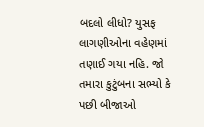બદલો લીધો? યુસફ લાગણીઓના વહેણમાં તણાઈ ગયા નહિ. જો તમારા કુટુંબના સભ્યો કે પછી બીજાઓ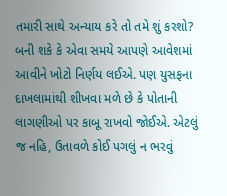તમારી સાથે અન્યાય કરે તો તમે શું કરશો? બની શકે કે એવા સમયે આપણે આવેશમાં આવીને ખોટો નિર્ણય લઈએ. પણ યુસફના દાખલામાંથી શીખવા મળે છે કે પોતાની લાગણીઓ પર કાબૂ રાખવો જોઈએ. એટલું જ નહિ, ઉતાવળે કોઈ પગલું ન ભરવું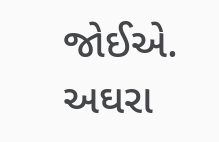જોઈએ.
અઘરા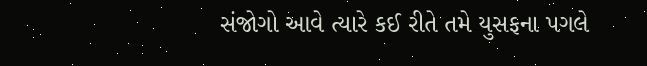સંજોગો આવે ત્યારે કઈ રીતે તમે યુસફના પગલે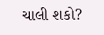ચાલી શકો?